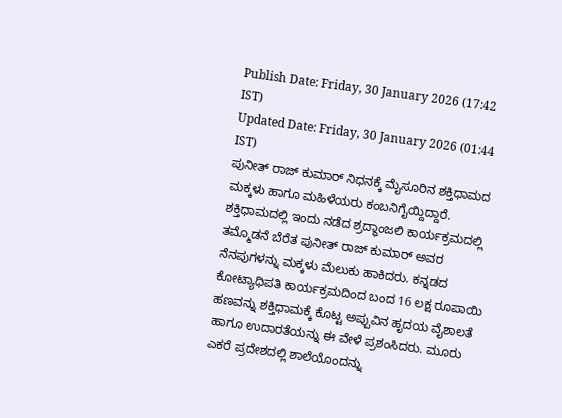Publish Date: Friday, 30 January 2026 (17:42 IST)
Updated Date: Friday, 30 January 2026 (01:44 IST)
ಪುನೀತ್ ರಾಜ್ ಕುಮಾರ್ ನಿಧನಕ್ಕೆ ಮೈಸೂರಿನ ಶಕ್ತಿಧಾಮದ ಮಕ್ಕಳು ಹಾಗೂ ಮಹಿಳೆಯರು ಕಂಬನಿಗೈಯ್ದಿದ್ದಾರೆ. ಶಕ್ತಿಧಾಮದಲ್ಲಿ ಇಂದು ನಡೆದ ಶ್ರದ್ಧಾಂಜಲಿ ಕಾರ್ಯಕ್ರಮದಲ್ಲಿ ತಮ್ಮೊಡನೆ ಬೆರೆತ ಪುನೀತ್ ರಾಜ್ ಕುಮಾರ್ ಅವರ ನೆನಪುಗಳನ್ನು ಮಕ್ಕಳು ಮೆಲುಕು ಹಾಕಿದರು. ಕನ್ನಡದ ಕೋಟ್ಯಾಧಿಪತಿ ಕಾರ್ಯಕ್ರಮದಿಂದ ಬಂದ 16 ಲಕ್ಷ ರೂಪಾಯಿ ಹಣವನ್ನು ಶಕ್ತಿಧಾಮಕ್ಕೆ ಕೊಟ್ಟ ಅಪ್ಪುವಿನ ಹೃದಯ ವೈಶಾಲತೆ ಹಾಗೂ ಉದಾರತೆಯನ್ನು ಈ ವೇಳೆ ಪ್ರಶಂಸಿದರು. ಮೂರು ಎಕರೆ ಪ್ರದೇಶದಲ್ಲಿ ಶಾಲೆಯೊಂದನ್ನು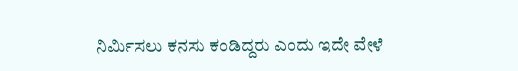ನಿರ್ಮಿಸಲು ಕನಸು ಕಂಡಿದ್ದರು ಎಂದು ಇದೇ ವೇಳೆ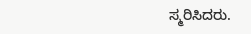ಸ್ಮರಿಸಿದರು.